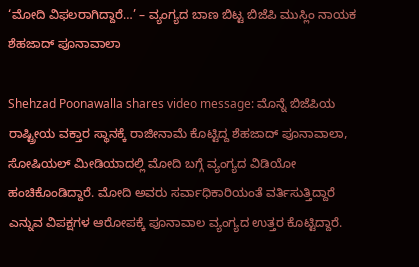‘ಮೋದಿ ವಿಫಲರಾಗಿದ್ದಾರೆ…’ – ವ್ಯಂಗ್ಯದ ಬಾಣ ಬಿಟ್ಟ ಬಿಜೆಪಿ ಮುಸ್ಲಿಂ ನಾಯಕ ಶೆಹಜಾದ್ ಪೂನಾವಾಲಾ

Shehzad Poonawalla shares video message: ಮೊನ್ನೆ ಬಿಜೆಪಿಯ ರಾಷ್ಟ್ರೀಯ ವಕ್ತಾರ ಸ್ಥಾನಕ್ಕೆ ರಾಜೀನಾಮೆ ಕೊಟ್ಟಿದ್ದ ಶೆಹಜಾದ್ ಪೂನಾವಾಲಾ, ಸೋಷಿಯಲ್ ಮೀಡಿಯಾದಲ್ಲಿ ಮೋದಿ ಬಗ್ಗೆ ವ್ಯಂಗ್ಯದ ವಿಡಿಯೋ ಹಂಚಿಕೊಂಡಿದ್ದಾರೆ. ಮೋದಿ ಅವರು ಸರ್ವಾಧಿಕಾರಿಯಂತೆ ವರ್ತಿಸುತ್ತಿದ್ದಾರೆ ಎನ್ನುವ ವಿಪಕ್ಷಗಳ ಆರೋಪಕ್ಕೆ ಪೂನಾವಾಲ ವ್ಯಂಗ್ಯದ ಉತ್ತರ ಕೊಟ್ಟಿದ್ದಾರೆ.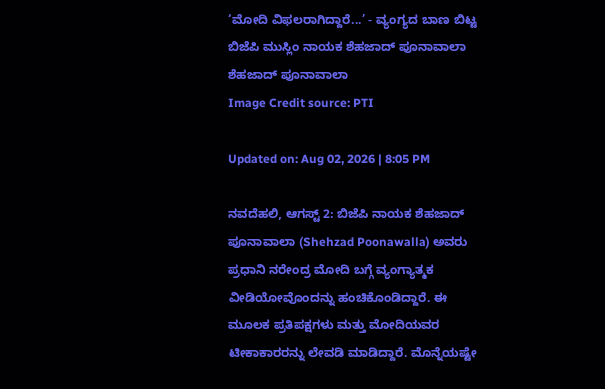‘ಮೋದಿ ವಿಫಲರಾಗಿದ್ದಾರೆ...’ - ವ್ಯಂಗ್ಯದ ಬಾಣ ಬಿಟ್ಟ ಬಿಜೆಪಿ ಮುಸ್ಲಿಂ ನಾಯಕ ಶೆಹಜಾದ್ ಪೂನಾವಾಲಾ
ಶೆಹಜಾದ್ ಪೂನಾವಾಲಾ
Image Credit source: PTI

Updated on: Aug 02, 2026 | 8:05 PM

ನವದೆಹಲಿ, ಆಗಸ್ಟ್ 2: ಬಿಜೆಪಿ ನಾಯಕ ಶೆಹಜಾದ್ ಪೂನಾವಾಲಾ (Shehzad Poonawalla) ಅವರು ಪ್ರಧಾನಿ ನರೇಂದ್ರ ಮೋದಿ ಬಗ್ಗೆ ವ್ಯಂಗ್ಯಾತ್ಮಕ ವೀಡಿಯೋವೊಂದನ್ನು ಹಂಚಿಕೊಂಡಿದ್ದಾರೆ. ಈ ಮೂಲಕ ಪ್ರತಿಪಕ್ಷಗಳು ಮತ್ತು ಮೋದಿಯವರ ಟೀಕಾಕಾರರನ್ನು ಲೇವಡಿ ಮಾಡಿದ್ದಾರೆ. ಮೊನ್ನೆಯಷ್ಟೇ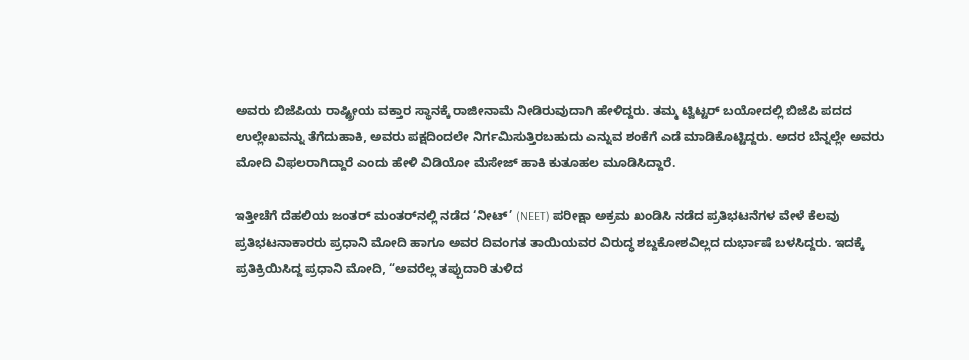ಅವರು ಬಿಜೆಪಿಯ ರಾಷ್ಟ್ರೀಯ ವಕ್ತಾರ ಸ್ಥಾನಕ್ಕೆ ರಾಜೀನಾಮೆ ನೀಡಿರುವುದಾಗಿ ಹೇಳಿದ್ದರು. ತಮ್ಮ ಟ್ವಿಟ್ಟರ್ ಬಯೋದಲ್ಲಿ ಬಿಜೆಪಿ ಪದದ ಉಲ್ಲೇಖವನ್ನು ತೆಗೆದುಹಾಕಿ, ಅವರು ಪಕ್ಷದಿಂದಲೇ ನಿರ್ಗಮಿಸುತ್ತಿರಬಹುದು ಎನ್ನುವ ಶಂಕೆಗೆ ಎಡೆ ಮಾಡಿಕೊಟ್ಟಿದ್ದರು. ಅದರ ಬೆನ್ನಲ್ಲೇ ಅವರು ಮೋದಿ ವಿಫಲರಾಗಿದ್ದಾರೆ ಎಂದು ಹೇಳಿ ವಿಡಿಯೋ ಮೆಸೇಜ್ ಹಾಕಿ ಕುತೂಹಲ ಮೂಡಿಸಿದ್ದಾರೆ.

ಇತ್ತೀಚೆಗೆ ದೆಹಲಿಯ ಜಂತರ್ ಮಂತರ್‌ನಲ್ಲಿ ನಡೆದ ‘ನೀಟ್’ (NEET) ಪರೀಕ್ಷಾ ಅಕ್ರಮ ಖಂಡಿಸಿ ನಡೆದ ಪ್ರತಿಭಟನೆಗಳ ವೇಳೆ ಕೆಲವು ಪ್ರತಿಭಟನಾಕಾರರು ಪ್ರಧಾನಿ ಮೋದಿ ಹಾಗೂ ಅವರ ದಿವಂಗತ ತಾಯಿಯವರ ವಿರುದ್ಧ ಶಬ್ದಕೋಶವಿಲ್ಲದ ದುರ್ಭಾಷೆ ಬಳಸಿದ್ದರು. ಇದಕ್ಕೆ ಪ್ರತಿಕ್ರಿಯಿಸಿದ್ದ ಪ್ರಧಾನಿ ಮೋದಿ, “ಅವರೆಲ್ಲ ತಪ್ಪುದಾರಿ ತುಳಿದ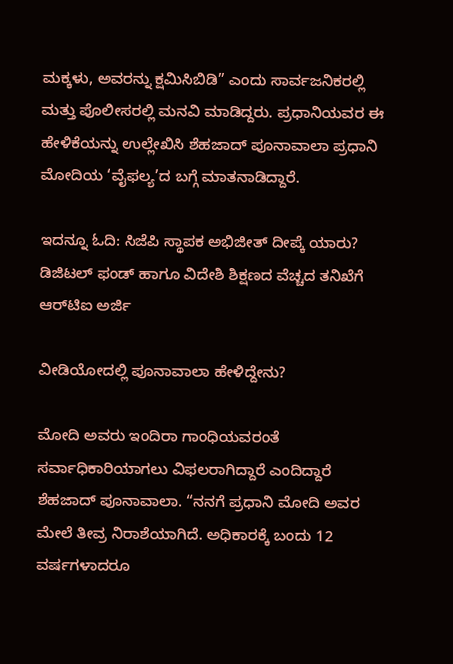ಮಕ್ಕಳು, ಅವರನ್ನು ಕ್ಷಮಿಸಿಬಿಡಿ” ಎಂದು ಸಾರ್ವಜನಿಕರಲ್ಲಿ ಮತ್ತು ಪೊಲೀಸರಲ್ಲಿ ಮನವಿ ಮಾಡಿದ್ದರು. ಪ್ರಧಾನಿಯವರ ಈ ಹೇಳಿಕೆಯನ್ನು ಉಲ್ಲೇಖಿಸಿ ಶೆಹಜಾದ್ ಪೂನಾವಾಲಾ ಪ್ರಧಾನಿ ಮೋದಿಯ ‘ವೈಫಲ್ಯ’ದ ಬಗ್ಗೆ ಮಾತನಾಡಿದ್ದಾರೆ.

ಇದನ್ನೂ ಓದಿ: ಸಿಜೆಪಿ ಸ್ಥಾಪಕ ಅಭಿಜೀತ್ ದೀಪ್ಕೆ ಯಾರು? ಡಿಜಿಟಲ್ ಫಂಡ್ ಹಾಗೂ ವಿದೇಶಿ ಶಿಕ್ಷಣದ ವೆಚ್ಚದ ತನಿಖೆಗೆ ಆರ್‌ಟಿಐ ಅರ್ಜಿ

ವೀಡಿಯೋದಲ್ಲಿ ಪೂನಾವಾಲಾ ಹೇಳಿದ್ದೇನು?

ಮೋದಿ ಅವರು ಇಂದಿರಾ ಗಾಂಧಿಯವರಂತೆ ಸರ್ವಾಧಿಕಾರಿಯಾಗಲು ವಿಫಲರಾಗಿದ್ದಾರೆ ಎಂದಿದ್ದಾರೆ ಶೆಹಜಾದ್ ಪೂನಾವಾಲಾ. “ನನಗೆ ಪ್ರಧಾನಿ ಮೋದಿ ಅವರ ಮೇಲೆ ತೀವ್ರ ನಿರಾಶೆಯಾಗಿದೆ. ಅಧಿಕಾರಕ್ಕೆ ಬಂದು 12 ವರ್ಷಗಳಾದರೂ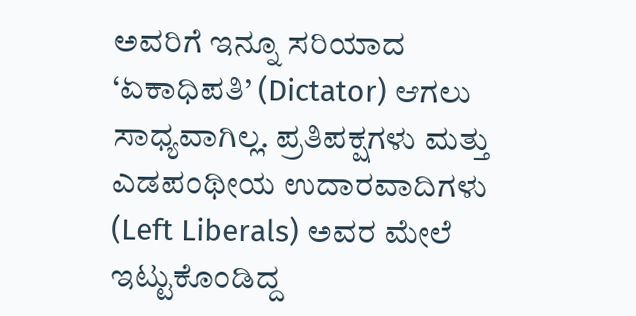ಅವರಿಗೆ ಇನ್ನೂ ಸರಿಯಾದ ‘ಏಕಾಧಿಪತಿ’ (Dictator) ಆಗಲು ಸಾಧ್ಯವಾಗಿಲ್ಲ. ಪ್ರತಿಪಕ್ಷಗಳು ಮತ್ತು ಎಡಪಂಥೀಯ ಉದಾರವಾದಿಗಳು (Left Liberals) ಅವರ ಮೇಲೆ ಇಟ್ಟುಕೊಂಡಿದ್ದ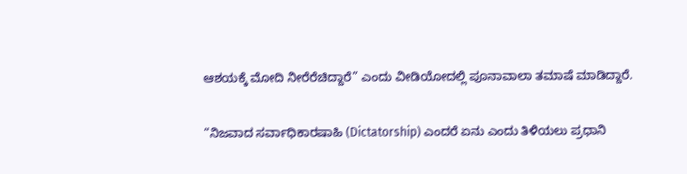ಆಶಯಕ್ಕೆ ಮೋದಿ ನೀರೆರೆಚಿದ್ದಾರೆ” ಎಂದು ವೀಡಿಯೋದಲ್ಲಿ ಪೂನಾವಾಲಾ ತಮಾಷೆ ಮಾಡಿದ್ದಾರೆ.

“ನಿಜವಾದ ಸರ್ವಾಧಿಕಾರಷಾಹಿ (Dictatorship) ಎಂದರೆ ಏನು ಎಂದು ತಿಳಿಯಲು ಪ್ರಧಾನಿ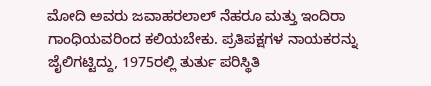ಮೋದಿ ಅವರು ಜವಾಹರಲಾಲ್ ನೆಹರೂ ಮತ್ತು ಇಂದಿರಾ ಗಾಂಧಿಯವರಿಂದ ಕಲಿಯಬೇಕು. ಪ್ರತಿಪಕ್ಷಗಳ ನಾಯಕರನ್ನು ಜೈಲಿಗಟ್ಟಿದ್ದು, 1975ರಲ್ಲಿ ತುರ್ತು ಪರಿಸ್ಥಿತಿ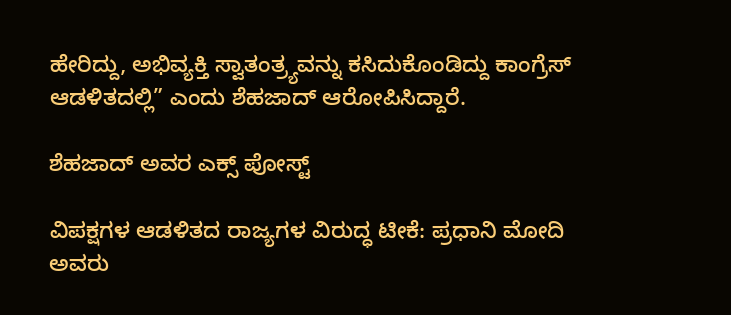ಹೇರಿದ್ದು, ಅಭಿವ್ಯಕ್ತಿ ಸ್ವಾತಂತ್ರ್ಯವನ್ನು ಕಸಿದುಕೊಂಡಿದ್ದು ಕಾಂಗ್ರೆಸ್ ಆಡಳಿತದಲ್ಲಿ” ಎಂದು ಶೆಹಜಾದ್ ಆರೋಪಿಸಿದ್ದಾರೆ.

ಶೆಹಜಾದ್ ಅವರ ಎಕ್ಸ್ ಪೋಸ್ಟ್

ವಿಪಕ್ಷಗಳ ಆಡಳಿತದ ರಾಜ್ಯಗಳ ವಿರುದ್ಧ ಟೀಕೆ: ಪ್ರಧಾನಿ ಮೋದಿ ಅವರು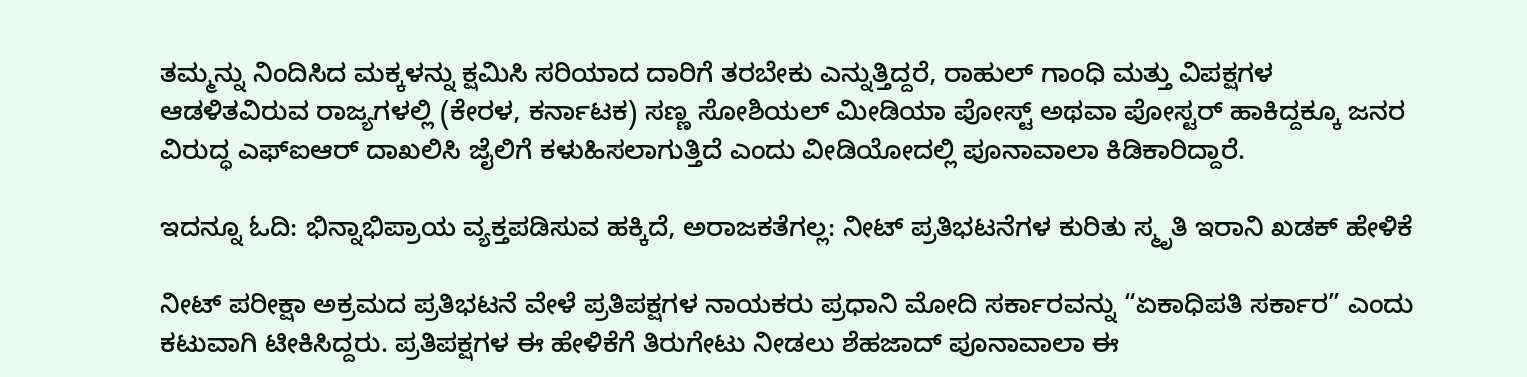ತಮ್ಮನ್ನು ನಿಂದಿಸಿದ ಮಕ್ಕಳನ್ನು ಕ್ಷಮಿಸಿ ಸರಿಯಾದ ದಾರಿಗೆ ತರಬೇಕು ಎನ್ನುತ್ತಿದ್ದರೆ, ರಾಹುಲ್ ಗಾಂಧಿ ಮತ್ತು ವಿಪಕ್ಷಗಳ ಆಡಳಿತವಿರುವ ರಾಜ್ಯಗಳಲ್ಲಿ (ಕೇರಳ, ಕರ್ನಾಟಕ) ಸಣ್ಣ ಸೋಶಿಯಲ್ ಮೀಡಿಯಾ ಪೋಸ್ಟ್ ಅಥವಾ ಪೋಸ್ಟರ್ ಹಾಕಿದ್ದಕ್ಕೂ ಜನರ ವಿರುದ್ಧ ಎಫ್‌ಐಆರ್ ದಾಖಲಿಸಿ ಜೈಲಿಗೆ ಕಳುಹಿಸಲಾಗುತ್ತಿದೆ ಎಂದು ವೀಡಿಯೋದಲ್ಲಿ ಪೂನಾವಾಲಾ ಕಿಡಿಕಾರಿದ್ದಾರೆ.

ಇದನ್ನೂ ಓದಿ: ಭಿನ್ನಾಭಿಪ್ರಾಯ ವ್ಯಕ್ತಪಡಿಸುವ ಹಕ್ಕಿದೆ, ಅರಾಜಕತೆಗಲ್ಲ: ನೀಟ್ ಪ್ರತಿಭಟನೆಗಳ ಕುರಿತು ಸ್ಮೃತಿ ಇರಾನಿ ಖಡಕ್ ಹೇಳಿಕೆ

ನೀಟ್ ಪರೀಕ್ಷಾ ಅಕ್ರಮದ ಪ್ರತಿಭಟನೆ ವೇಳೆ ಪ್ರತಿಪಕ್ಷಗಳ ನಾಯಕರು ಪ್ರಧಾನಿ ಮೋದಿ ಸರ್ಕಾರವನ್ನು “ಏಕಾಧಿಪತಿ ಸರ್ಕಾರ” ಎಂದು ಕಟುವಾಗಿ ಟೀಕಿಸಿದ್ದರು. ಪ್ರತಿಪಕ್ಷಗಳ ಈ ಹೇಳಿಕೆಗೆ ತಿರುಗೇಟು ನೀಡಲು ಶೆಹಜಾದ್ ಪೂನಾವಾಲಾ ಈ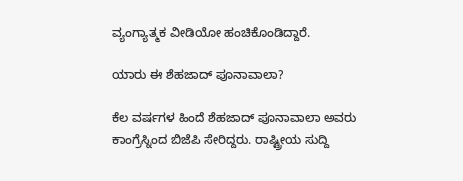ವ್ಯಂಗ್ಯಾತ್ಮಕ ವೀಡಿಯೋ ಹಂಚಿಕೊಂಡಿದ್ದಾರೆ.

ಯಾರು ಈ ಶೆಹಜಾದ್ ಪೂನಾವಾಲಾ?

ಕೆಲ ವರ್ಷಗಳ ಹಿಂದೆ ಶೆಹಜಾದ್ ಪೂನಾವಾಲಾ ಅವರು ಕಾಂಗ್ರೆಸ್ನಿಂದ ಬಿಜೆಪಿ ಸೇರಿದ್ದರು. ರಾಷ್ಟ್ರೀಯ ಸುದ್ದಿ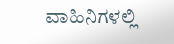ವಾಹಿನಿಗಳಲ್ಲಿ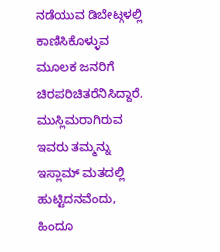ನಡೆಯುವ ಡಿಬೇಟ್ಗಳಲ್ಲಿ ಕಾಣಿಸಿಕೊಳ್ಳುವ ಮೂಲಕ ಜನರಿಗೆ ಚಿರಪರಿಚಿತರೆನಿಸಿದ್ದಾರೆ. ಮುಸ್ಲಿಮರಾಗಿರುವ ಇವರು ತಮ್ಮನ್ನು ಇಸ್ಲಾಮ್ ಮತದಲ್ಲಿ ಹುಟ್ಟಿದನವೆಂದು, ಹಿಂದೂ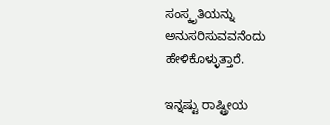ಸಂಸ್ಕೃತಿಯನ್ನು ಅನುಸರಿಸುವವನೆಂದು ಹೇಳಿಕೊಳ್ಳುತ್ತಾರೆ.

ಇನ್ನಷ್ಟು ರಾಷ್ಟ್ರೀಯ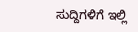ಸುದ್ದಿಗಳಿಗೆ ಇಲ್ಲಿ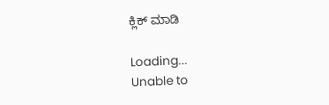ಕ್ಲಿಕ್ ಮಾಡಿ

Loading...
Unable to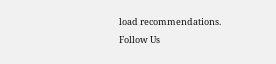load recommendations.
Follow Us